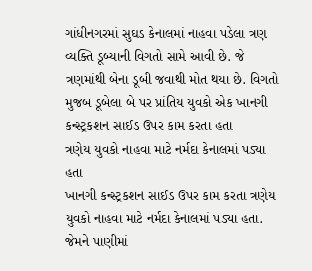ગાંધીનગરમાં સુઘડ કેનાલમાં નાહવા પડેલા ત્રણ વ્યક્તિ ડૂબ્યાની વિગતો સામે આવી છે. જે ત્રણમાંથી બેના ડૂબી જવાથી મોત થયા છે. વિગતો મુજબ ડૂબેલા બે પર પ્રાંતિય યુવકો એક ખાનગી કન્સ્ટ્રકશન સાઈડ ઉપર કામ કરતા હતા
ત્રણેય યુવકો નાહવા માટે નર્મદા કેનાલમાં પડ્યા હતા
ખાનગી કન્સ્ટ્રકશન સાઈડ ઉપર કામ કરતા ત્રણેય યુવકો નાહવા માટે નર્મદા કેનાલમાં પડ્યા હતા. જેમને પાણીમાં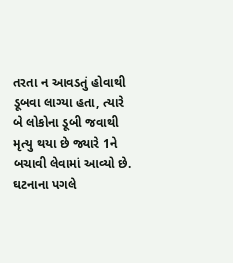તરતા ન આવડતું હોવાથી ડૂબવા લાગ્યા હતા, ત્યારે બે લોકોના ડૂબી જવાથી મૃત્યુ થયા છે જ્યારે 1ને બચાવી લેવામાં આવ્યો છે. ઘટનાના પગલે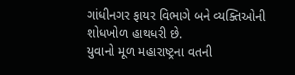ગાંધીનગર ફાયર વિભાગે બને વ્યક્તિઓની શોધખોળ હાથધરી છે.
યુવાનો મૂળ મહારાષ્ટ્રના વતની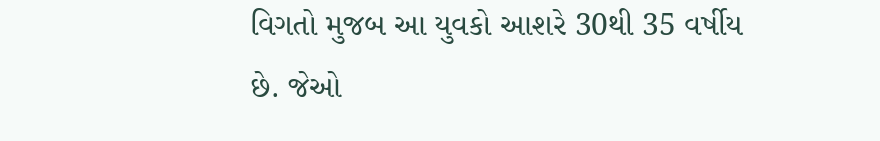વિગતો મુજબ આ યુવકો આશરે 30થી 35 વર્ષીય છે. જેઓ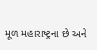મૂળ મહારાષ્ટ્રના છે અને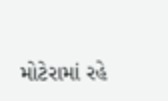મોટેરામાં રહે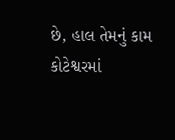છે, હાલ તેમનું કામ કોટેશ્વરમાં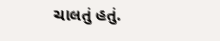ચાલતું હતું.